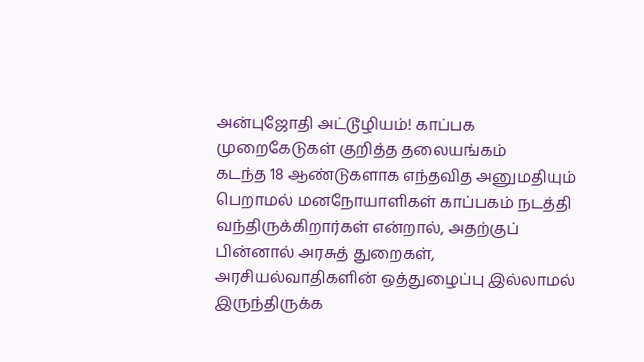அன்புஜோதி அட்டூழியம்! காப்பக முறைகேடுகள் குறித்த தலையங்கம்
கடந்த 18 ஆண்டுகளாக எந்தவித அனுமதியும் பெறாமல் மனநோயாளிகள் காப்பகம் நடத்தி வந்திருக்கிறார்கள் என்றால், அதற்குப் பின்னால் அரசுத் துறைகள், அரசியல்வாதிகளின் ஒத்துழைப்பு இல்லாமல் இருந்திருக்க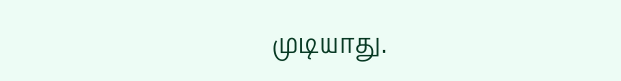முடியாது.